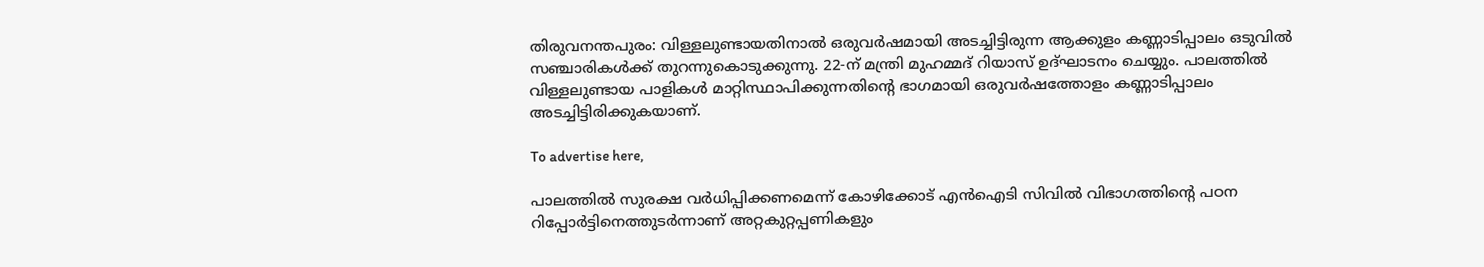തിരുവനന്തപുരം: വിള്ളലുണ്ടായതിനാൽ ഒരുവർഷമായി അടച്ചിട്ടിരുന്ന ആക്കുളം കണ്ണാടിപ്പാലം ഒടുവിൽ സഞ്ചാരികൾക്ക് തുറന്നുകൊടുക്കുന്നു. 22-ന് മന്ത്രി മുഹമ്മദ് റിയാസ് ഉദ്ഘാടനം ചെയ്യും. പാലത്തിൽ വിള്ളലുണ്ടായ പാളികൾ മാറ്റിസ്ഥാപിക്കുന്നതിന്റെ ഭാഗമായി ഒരുവർഷത്തോളം കണ്ണാടിപ്പാലം അടച്ചിട്ടിരിക്കുകയാണ്.

To advertise here,

പാലത്തിൽ സുരക്ഷ വർധിപ്പിക്കണമെന്ന് കോഴിക്കോട് എൻഐടി സിവിൽ വിഭാഗത്തിന്റെ പഠന റിപ്പോർട്ടിനെത്തുടർന്നാണ് അറ്റകുറ്റപ്പണികളും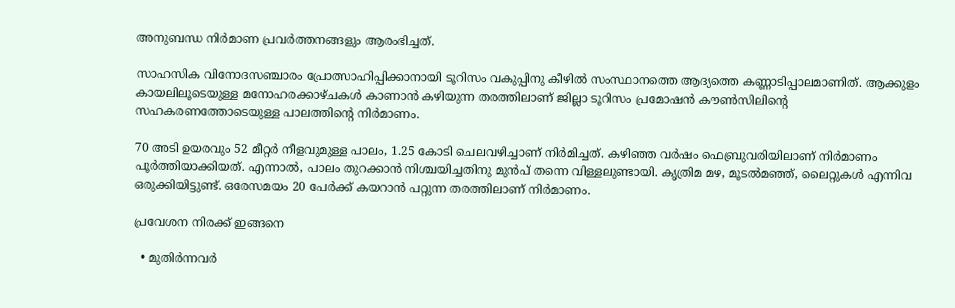അനുബന്ധ നിർമാണ പ്രവർത്തനങ്ങളും ആരംഭിച്ചത്.

സാഹസിക വിനോദസഞ്ചാരം പ്രോത്സാഹിപ്പിക്കാനായി ടൂറിസം വകുപ്പിനു കീഴിൽ സംസ്ഥാനത്തെ ആദ്യത്തെ കണ്ണാടിപ്പാലമാണിത്. ആക്കുളം കായലിലൂടെയുള്ള മനോഹരക്കാഴ്ചകൾ കാണാൻ കഴിയുന്ന തരത്തിലാണ് ജില്ലാ ടൂറിസം പ്രമോഷൻ കൗൺസിലിന്റെ സഹകരണത്തോടെയുള്ള പാലത്തിന്റെ നിർമാണം.

70 അടി ഉയരവും 52 മീറ്റർ നീളവുമുള്ള പാലം, 1.25 കോടി ചെലവഴിച്ചാണ് നിർമിച്ചത്. കഴിഞ്ഞ വർഷം ഫെബ്രുവരിയിലാണ് നിർമാണം പൂർത്തിയാക്കിയത്. എന്നാൽ, പാലം തുറക്കാൻ നിശ്ചയിച്ചതിനു മുൻപ് തന്നെ വിള്ളലുണ്ടായി. കൃത്രിമ മഴ, മൂടൽമഞ്ഞ്, ലൈറ്റുകൾ എന്നിവ ഒരുക്കിയിട്ടുണ്ട്. ഒരേസമയം 20 പേർക്ക് കയറാൻ പറ്റുന്ന തരത്തിലാണ് നിർമാണം.

പ്രവേശന നിരക്ക് ഇങ്ങനെ

  • മുതിർന്നവർ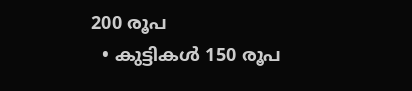200 രൂപ
  • കുട്ടികൾ 150 രൂപ